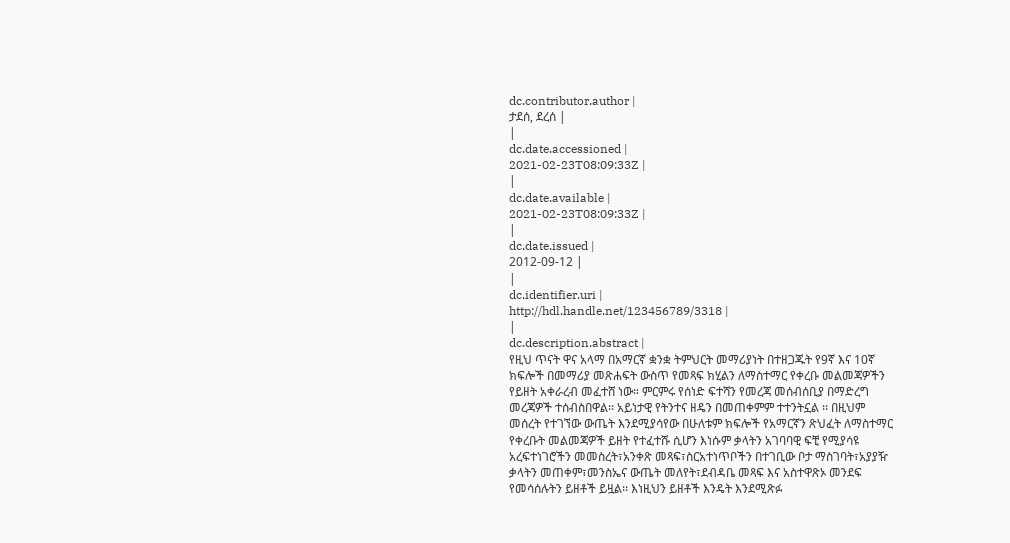dc.contributor.author |
ታደሰ, ደረሰ |
|
dc.date.accessioned |
2021-02-23T08:09:33Z |
|
dc.date.available |
2021-02-23T08:09:33Z |
|
dc.date.issued |
2012-09-12 |
|
dc.identifier.uri |
http://hdl.handle.net/123456789/3318 |
|
dc.description.abstract |
የዚህ ጥናት ዋና አላማ በአማርኛ ቋንቋ ትምህርት መማሪያነት በተዘጋጁት የ9ኛ እና 10ኛ
ክፍሎች በመማሪያ መጽሐፍት ውስጥ የመጻፍ ክሂልን ለማስተማር የቀረቡ መልመጃዎችን
የይዘት አቀራረብ መፈተሸ ነው። ምርምሩ የሰነድ ፍተሻን የመረጃ መሰብሰቢያ በማድረግ
መረጃዎች ተሰብስበዋል፡፡ አይነታዊ የትንተና ዘዴን በመጠቀምም ተተንትኗል ፡፡ በዚህም
መሰረት የተገኘው ውጤት እንደሚያሳየው በሁለቱም ክፍሎች የአማርኛን ጽህፈት ለማስተማር
የቀረቡት መልመጃዎች ይዘት የተፈተሹ ሲሆን እነሱም ቃላትን አገባባዊ ፍቺ የሚያሳዩ
አረፍተነገሮችን መመስረት፣አንቀጽ መጻፍ፣ስርአተነጥቦችን በተገቢው ቦታ ማስገባት፣አያያዥ
ቃላትን መጠቀም፣መንስኤና ውጤት መለየት፣ደብዳቤ መጻፍ እና አስተዋጽኦ መንደፍ
የመሳሰሉትን ይዘቶች ይዟል፡፡ እነዚህን ይዘቶች እንዴት እንደሚጽፉ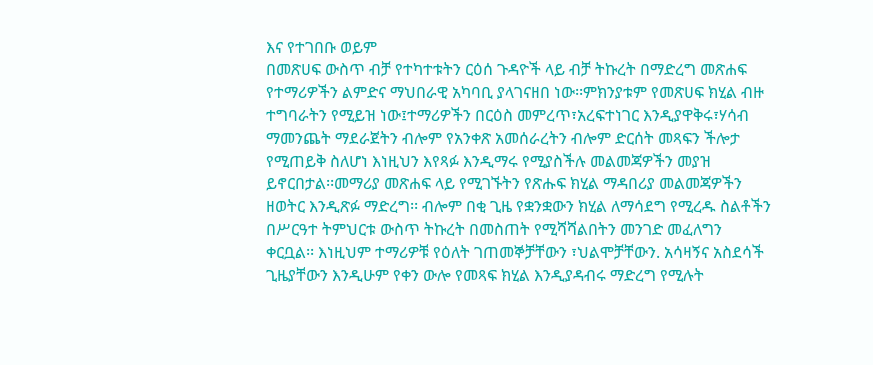እና የተገበቡ ወይም
በመጽሀፍ ውስጥ ብቻ የተካተቱትን ርዕሰ ጉዳዮች ላይ ብቻ ትኩረት በማድረግ መጽሐፍ
የተማሪዎችን ልምድና ማህበራዊ አካባቢ ያላገናዘበ ነው፡፡ምክንያቱም የመጽሀፍ ክሂል ብዙ
ተግባራትን የሚይዝ ነው፤ተማሪዎችን በርዕስ መምረጥ፣አረፍተነገር እንዲያዋቅሩ፣ሃሳብ
ማመንጨት ማደራጀትን ብሎም የአንቀጽ አመሰራረትን ብሎም ድርሰት መጻፍን ችሎታ
የሚጠይቅ ስለሆነ እነዚህን እየጻፉ እንዲማሩ የሚያስችሉ መልመጃዎችን መያዝ
ይኖርበታል፡፡መማሪያ መጽሐፍ ላይ የሚገኙትን የጽሑፍ ክሂል ማዳበሪያ መልመጃዎችን
ዘወትር እንዲጽፉ ማድረግ፡፡ ብሎም በቂ ጊዜ የቋንቋውን ክሂል ለማሳደግ የሚረዱ ስልቶችን
በሥርዓተ ትምህርቱ ውስጥ ትኩረት በመስጠት የሚሻሻልበትን መንገድ መፈለግን
ቀርቧል፡፡ እነዚህም ተማሪዎቹ የዕለት ገጠመኞቻቸውን ፣ህልሞቻቸውን. አሳዛኝና አስደሳች
ጊዜያቸውን እንዲሁም የቀን ውሎ የመጻፍ ክሂል እንዲያዳብሩ ማድረግ የሚሉት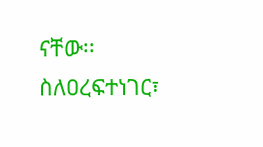ናቸው፡፡
ስለዐረፍተነገር፣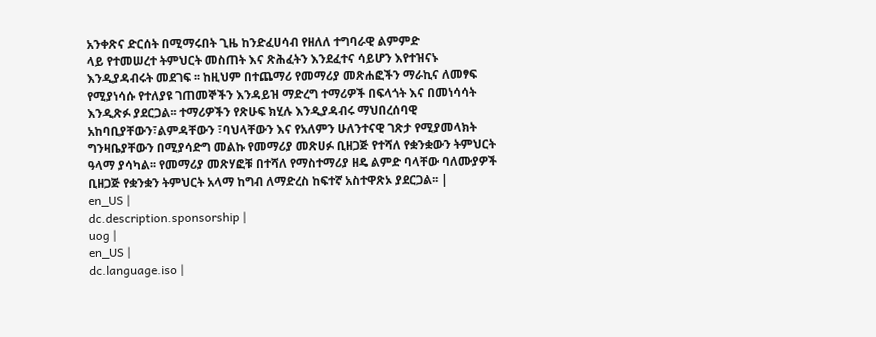አንቀጽና ድርሰት በሚማሩበት ጊዜ ከንድፈሀሳብ የዘለለ ተግባራዊ ልምምድ
ላይ የተመሠረተ ትምህርት መስጠት እና ጽሕፈትን እንደፈተና ሳይሆን እየተዝናኑ
እንዲያዳብሩት መደገፍ ፡፡ ከዚህም በተጨማሪ የመማሪያ መጽሐፎችን ማራኪና ለመፃፍ
የሚያነሳሱ የተለያዩ ገጠመኞችን እንዳይዝ ማድረግ ተማሪዎች በፍላጎት እና በመነሳሳት
እንዲጽፉ ያደርጋል፡፡ ተማሪዎችን የጽሁፍ ክሂሉ እንዲያዳብሩ ማህበረሰባዊ
አከባቢያቸውን፣ልምዳቸውን ፣ባህላቸውን እና የአለምን ሁለንተናዊ ገጽታ የሚያመላክት
ግንዛቤያቸውን በሚያሳድግ መልኩ የመማሪያ መጽሀፉ ቢዘጋጅ የተሻለ የቋንቋውን ትምህርት
ዓላማ ያሳካል፡፡ የመማሪያ መጽሃፎቹ በተሻለ የማስተማሪያ ዘዴ ልምድ ባላቸው ባለሙያዎች
ቢዘጋጅ የቋንቋን ትምህርት አላማ ከግብ ለማድረስ ከፍተኛ አስተዋጽኦ ያደርጋል፡፡ |
en_US |
dc.description.sponsorship |
uog |
en_US |
dc.language.iso |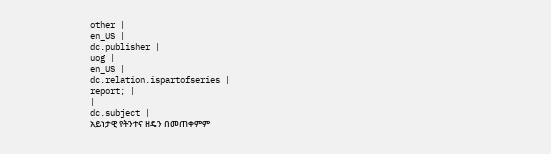other |
en_US |
dc.publisher |
uog |
en_US |
dc.relation.ispartofseries |
report; |
|
dc.subject |
አይነታዊ የትንተና ዘዴን በመጠቀምም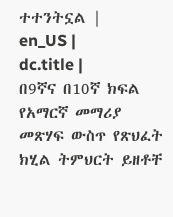ተተንትኗል |
en_US |
dc.title |
በ9ኛና በ10ኛ ክፍል የአማርኛ መማሪያ መጽሃፍ ውስጥ የጽህፈት ክሂል ትምህርት ይዘቶቸ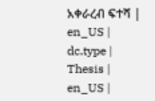አቀራረብ ፍተሻ |
en_US |
dc.type |
Thesis |
en_US |